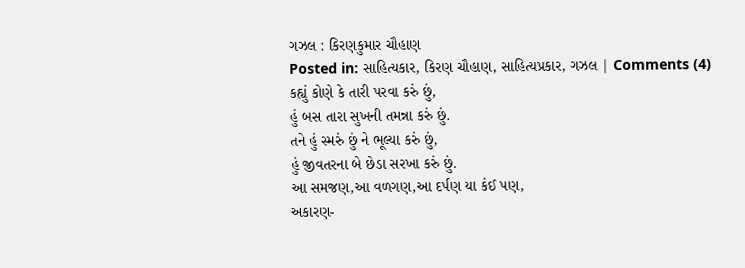ગઝલ : કિરણકુમાર ચૌહાણ
Posted in: સાહિત્યકાર, કિરણ ચૌહાણ, સાહિત્યપ્રકાર, ગઝલ | Comments (4)
કહ્યું કોણે કે તારી પરવા કરું છું,
હું બસ તારા સુખની તમન્ના કરું છું.
તને હું સ્મરું છું ને ભૂલ્યા કરું છું,
હું જીવતરના બે છેડા સરખા કરું છું.
આ સમજણ,આ વળગણ,આ દર્પણ યા કંઈ પણ,
અકારણ-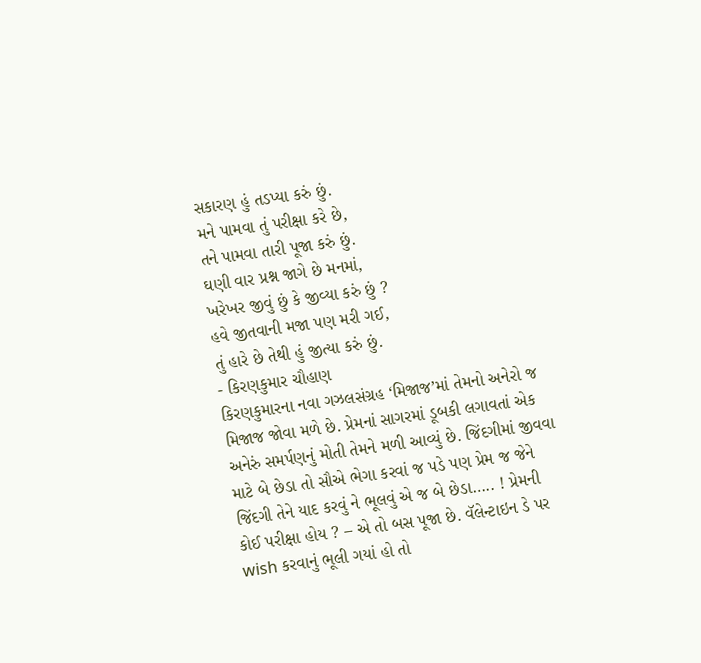સકારણ હું તડપ્યા કરું છું.
મને પામવા તું પરીક્ષા કરે છે,
તને પામવા તારી પૂજા કરું છું.
ઘણી વાર પ્રશ્ન જાગે છે મનમાં,
ખરેખર જીવું છું કે જીવ્યા કરું છું ?
હવે જીતવાની મજા પણ મરી ગઈ,
તું હારે છે તેથી હું જીત્યા કરું છું.
- કિરણકુમાર ચૌહાણ
કિરણકુમારના નવા ગઝલસંગ્રહ ‘મિજાજ’માં તેમનો અનેરો જ મિજાજ જોવા મળે છે. પ્રેમનાં સાગરમાં ડૂબકી લગાવતાં એક અનેરું સમર્પણનું મોતી તેમને મળી આવ્યું છે. જિંદગીમાં જીવવા માટે બે છેડા તો સૌએ ભેગા કરવાં જ પડે પણ પ્રેમ જ જેને જિંદગી તેને યાદ કરવું ને ભૂલવું એ જ બે છેડા….. ! પ્રેમની કોઈ પરીક્ષા હોય ? – એ તો બસ પૂજા છે. વૅલેન્ટાઇન ડે પર wish કરવાનું ભૂલી ગયાં હો તો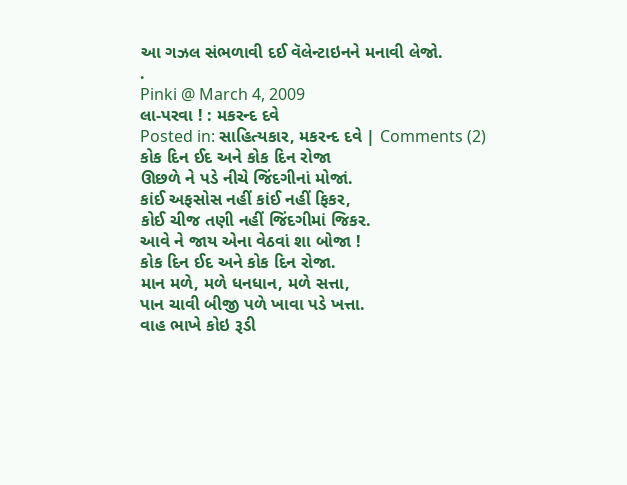આ ગઝલ સંભળાવી દઈ વૅલેન્ટાઇનને મનાવી લેજો.
.
Pinki @ March 4, 2009
લા-પરવા ! : મકરન્દ દવે
Posted in: સાહિત્યકાર, મકરન્દ દવે | Comments (2)
કોક દિન ઈદ અને કોક દિન રોજા
ઊછળે ને પડે નીચે જિંદગીનાં મોજાં.
કાંઈ અફસોસ નહીં કાંઈ નહીં ફિકર,
કોઈ ચીજ તણી નહીં જિંદગીમાં જિકર.
આવે ને જાય એના વેઠવાં શા બોજા !
કોક દિન ઈદ અને કોક દિન રોજા.
માન મળે, મળે ધનધાન, મળે સત્તા,
પાન ચાવી બીજી પળે ખાવા પડે ખત્તા.
વાહ ભાખે કોઇ રૂડી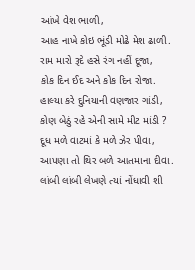આંખે વેશ ભાળી,
આહ નાખે કોઇ ભૂંડી મોઢે મેશ ઢાળી.
રામ મારો રૂદે હસે રંગ નહીં દૂજા,
કોક દિન ઈદ અને કોક દિન રોજા.
હાલ્યા કરે દુનિયાની વણજાર ગાંડી,
કોણ બેઠું રહે એની સામે મીટ માંડી ?
દૂધ મળે વાટમાં કે મળે ઝેર પીવા,
આપણા તો થિર બળે આતમાના દીવા.
લાંબી લાંબી લેખણે ત્યાં નોંધાવી શી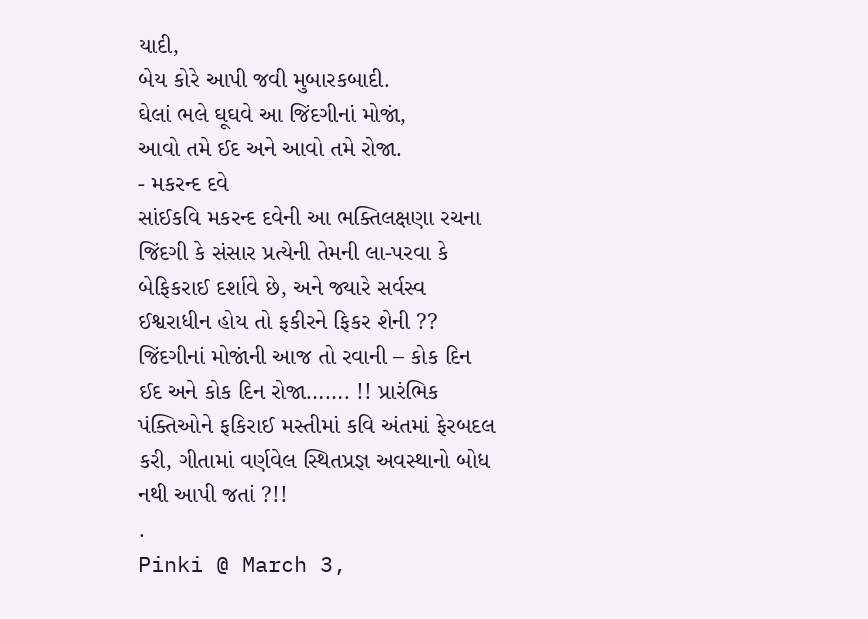યાદી,
બેય કોરે આપી જવી મુબારકબાદી.
ઘેલાં ભલે ઘૂઘવે આ જિંદગીનાં મોજાં,
આવો તમે ઈદ અને આવો તમે રોજા.
- મકરન્દ દવે
સાંઈકવિ મકરન્દ દવેની આ ભક્તિલક્ષણા રચના જિંદગી કે સંસાર પ્રત્યેની તેમની લા-પરવા કે બેફિકરાઈ દર્શાવે છે, અને જ્યારે સર્વસ્વ ઈશ્વરાધીન હોય તો ફકીરને ફિકર શેની ?? જિંદગીનાં મોજાંની આજ તો રવાની – કોક દિન ઈદ અને કોક દિન રોજા……. !! પ્રારંભિક પંક્તિઓને ફકિરાઈ મસ્તીમાં કવિ અંતમાં ફેરબદલ કરી, ગીતામાં વર્ણવેલ સ્થિતપ્રજ્ઞ અવસ્થાનો બોધ નથી આપી જતાં ?!!
.
Pinki @ March 3,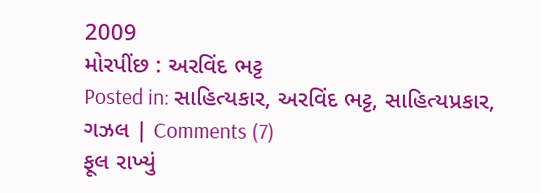2009
મોરપીંછ : અરવિંદ ભટ્ટ
Posted in: સાહિત્યકાર, અરવિંદ ભટ્ટ, સાહિત્યપ્રકાર, ગઝલ | Comments (7)
ફૂલ રાખ્યું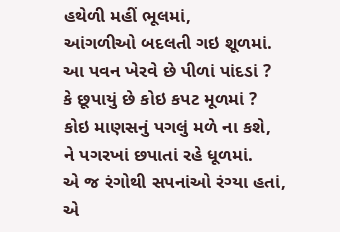હથેળી મહીં ભૂલમાં,
આંગળીઓ બદલતી ગઇ શૂળમાં.
આ પવન ખેરવે છે પીળાં પાંદડાં ?
કે છૂપાયું છે કોઇ કપટ મૂળમાં ?
કોઇ માણસનું પગલું મળે ના કશે,
ને પગરખાં છપાતાં રહે ધૂળમાં.
એ જ રંગોથી સપનાંઓ રંગ્યા હતાં,
એ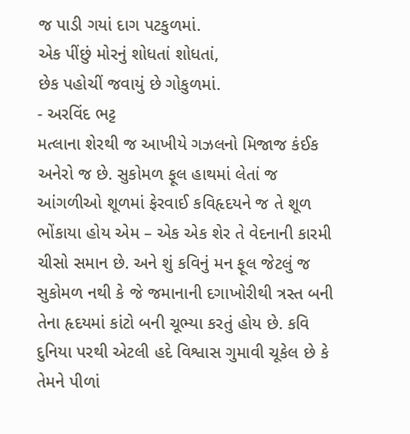જ પાડી ગયાં દાગ પટકુળમાં.
એક પીંછું મોરનું શોધતાં શોધતાં,
છેક પહોચીં જવાયું છે ગોકુળમાં.
- અરવિંદ ભટ્ટ
મત્લાના શેરથી જ આખીયે ગઝલનો મિજાજ કંઈક અનેરો જ છે. સુકોમળ ફૂલ હાથમાં લેતાં જ આંગળીઓ શૂળમાં ફેરવાઈ કવિહૃદયને જ તે શૂળ ભોંકાયા હોય એમ – એક એક શેર તે વેદનાની કારમી ચીસો સમાન છે. અને શું કવિનું મન ફૂલ જેટલું જ સુકોમળ નથી કે જે જમાનાની દગાખોરીથી ત્રસ્ત બની તેના હૃદયમાં કાંટો બની ચૂભ્યા કરતું હોય છે. કવિ દુનિયા પરથી એટલી હદે વિશ્વાસ ગુમાવી ચૂકેલ છે કે તેમને પીળાં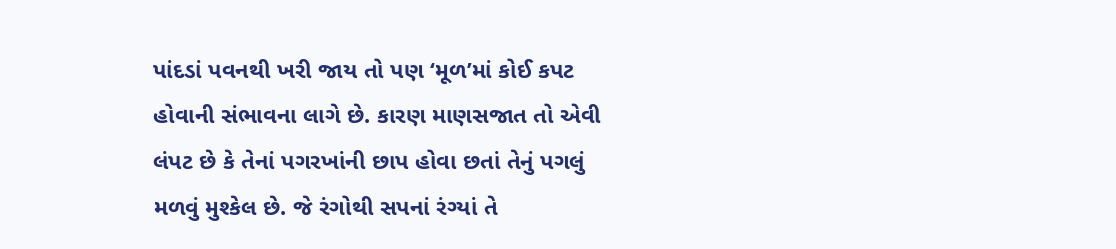પાંદડાં પવનથી ખરી જાય તો પણ ‘મૂળ’માં કોઈ કપટ હોવાની સંભાવના લાગે છે. કારણ માણસજાત તો એવી લંપટ છે કે તેનાં પગરખાંની છાપ હોવા છતાં તેનું પગલું મળવું મુશ્કેલ છે. જે રંગોથી સપનાં રંગ્યાં તે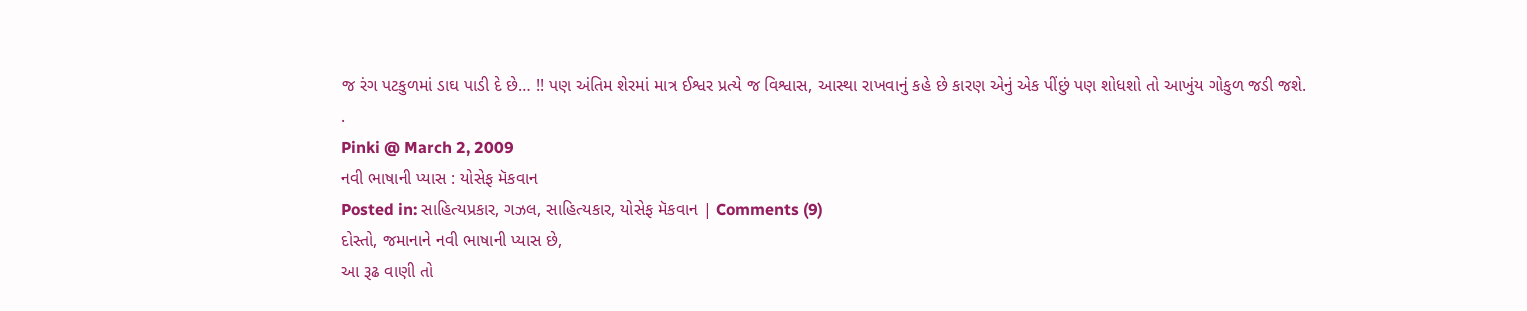જ રંગ પટકુળમાં ડાઘ પાડી દે છે… !! પણ અંતિમ શેરમાં માત્ર ઈશ્વર પ્રત્યે જ વિશ્વાસ, આસ્થા રાખવાનું કહે છે કારણ એનું એક પીંછું પણ શોધશો તો આખુંય ગોકુળ જડી જશે.
.
Pinki @ March 2, 2009
નવી ભાષાની પ્યાસ : યોસેફ મૅકવાન
Posted in: સાહિત્યપ્રકાર, ગઝલ, સાહિત્યકાર, યોસેફ મૅકવાન | Comments (9)
દોસ્તો, જમાનાને નવી ભાષાની પ્યાસ છે,
આ રૂઢ વાણી તો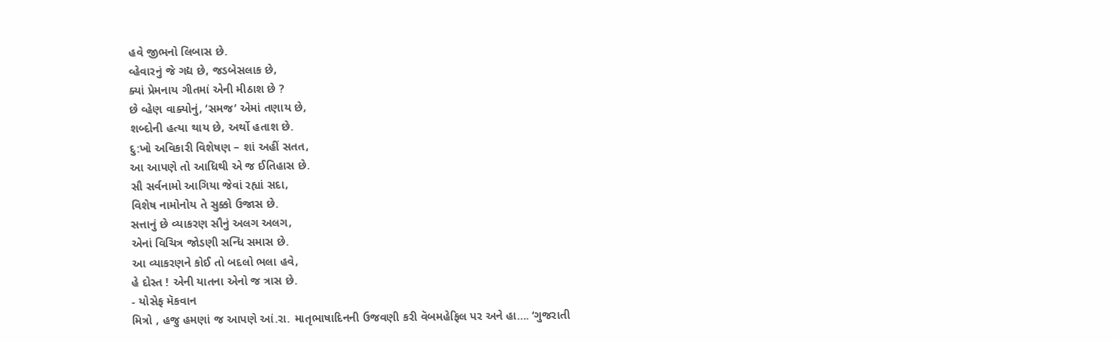હવે જીભનો લિબાસ છે.
વ્હેવારનું જે ગદ્ય છે, જડબેસલાક છે,
ક્યાં પ્રેમનાય ગીતમાં એની મીઠાશ છે ?
છે વ્હેણ વાક્યોનું, ‘સમજ’ એમાં તણાય છે,
શબ્દોની હત્યા થાય છે, અર્થો હતાશ છે.
દુ:ખો અવિકારી વિશેષણ – શાં અહીં સતત,
આ આપણે તો આધિથી એ જ ઈતિહાસ છે.
સૌ સર્વનામો આગિયા જેવાં રહ્યાં સદા,
વિશેષ નામોનોય તે સુક્કો ઉજાસ છે.
સત્તાનું છે વ્યાકરણ સૌનું અલગ અલગ,
એનાં વિચિત્ર જોડણી સન્ધિ સમાસ છે.
આ વ્યાકરણને કોઈ તો બદલો ભલા હવે,
હે દોસ્ત ! એની યાતના એનો જ ત્રાસ છે.
- યોસેફ મૅકવાન
મિત્રો , હજુ હમણાં જ આપણે આં.રા. માતૃભાષાદિનની ઉજવણી કરી વૅબમહેફિલ પર અને હા…. ‘ગુજરાતી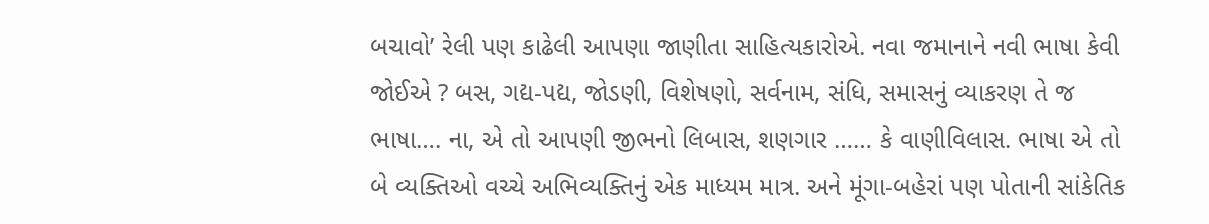બચાવો’ રેલી પણ કાઢેલી આપણા જાણીતા સાહિત્યકારોએ. નવા જમાનાને નવી ભાષા કેવી જોઈએ ? બસ, ગદ્ય-પદ્ય, જોડણી, વિશેષણો, સર્વનામ, સંધિ, સમાસનું વ્યાકરણ તે જ ભાષા…. ના, એ તો આપણી જીભનો લિબાસ, શણગાર …… કે વાણીવિલાસ. ભાષા એ તો બે વ્યક્તિઓ વચ્ચે અભિવ્યક્તિનું એક માધ્યમ માત્ર. અને મૂંગા-બહેરાં પણ પોતાની સાંકેતિક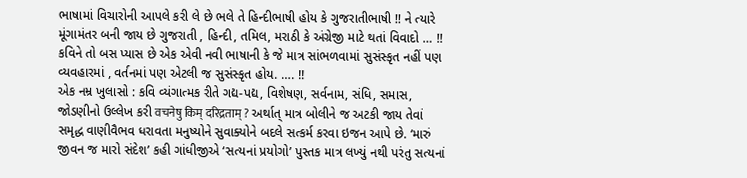ભાષામાં વિચારોની આપલે કરી લે છે ભલે તે હિન્દીભાષી હોય કે ગુજરાતીભાષી !! ને ત્યારે મૂંગામંતર બની જાય છે ગુજરાતી , હિન્દી, તમિલ, મરાઠી કે અંગ્રેજી માટે થતાં વિવાદો … !!
કવિને તો બસ પ્યાસ છે એક એવી નવી ભાષાની કે જે માત્ર સાંભળવામાં સુસંસ્કૃત નહીં પણ વ્યવહારમાં , વર્તનમાં પણ એટલી જ સુસંસ્કૃત હોય. …. !!
એક નમ્ર ખુલાસો : કવિ વ્યંગાત્મક રીતે ગદ્ય-પદ્ય, વિશેષણ, સર્વનામ, સંધિ, સમાસ, જોડણીનો ઉલ્લેખ કરી वचनेषु किम् दरिद्रताम् ? અર્થાત્ માત્ર બોલીને જ અટકી જાય તેવાં સમૃદ્ધ વાણીવૈભવ ધરાવતા મનુષ્યોને સુવાક્યોને બદલે સત્કર્મ કરવા ઇજન આપે છે. ‘મારું જીવન જ મારો સંદેશ’ કહી ગાંધીજીએ ‘સત્યનાં પ્રયોગો’ પુસ્તક માત્ર લખ્યું નથી પરંતુ સત્યનાં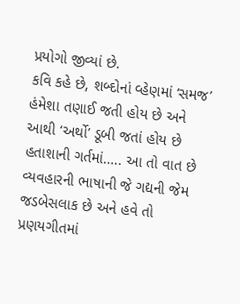પ્રયોગો જીવ્યાં છે.
કવિ કહે છે, શબ્દોનાં વ્હેણમાં ‘સમજ’ હંમેશા તણાઈ જતી હોય છે અને આથી ‘અર્થો’ ડૂબી જતાં હોય છે હતાશાની ગર્તમાં….. આ તો વાત છે વ્યવહારની ભાષાની જે ગદ્યની જેમ જડબેસલાક છે અને હવે તો પ્રણયગીતમાં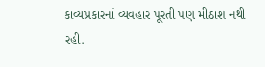કાવ્યપ્રકારનાં વ્યવહાર પૂરતી પણ મીઠાશ નથી રહી.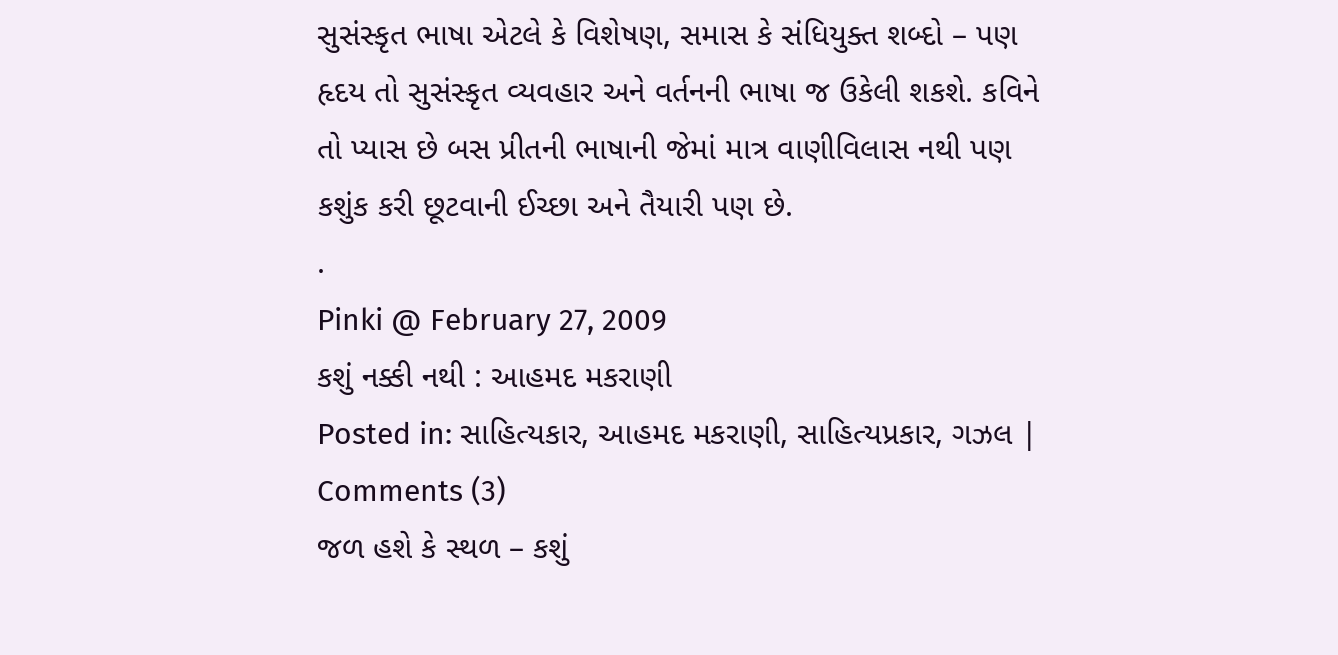સુસંસ્કૃત ભાષા એટલે કે વિશેષણ, સમાસ કે સંધિયુક્ત શબ્દો – પણ હૃદય તો સુસંસ્કૃત વ્યવહાર અને વર્તનની ભાષા જ ઉકેલી શકશે. કવિને તો પ્યાસ છે બસ પ્રીતની ભાષાની જેમાં માત્ર વાણીવિલાસ નથી પણ કશુંક કરી છૂટવાની ઈચ્છા અને તૈયારી પણ છે.
.
Pinki @ February 27, 2009
કશું નક્કી નથી : આહમદ મકરાણી
Posted in: સાહિત્યકાર, આહમદ મકરાણી, સાહિત્યપ્રકાર, ગઝલ | Comments (3)
જળ હશે કે સ્થળ – કશું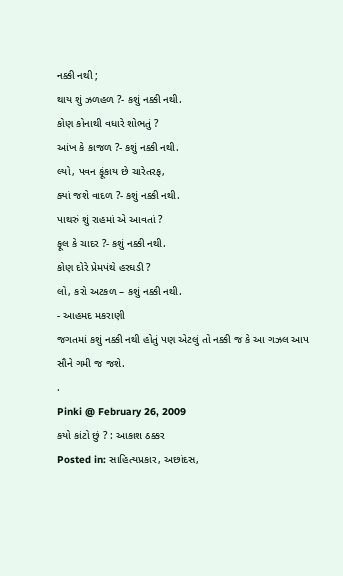નક્કી નથી ;
થાય શું ઝળહળ ?- કશું નક્કી નથી.
કોણ કોનાથી વધારે શોભતું ?
આંખ કે કાજળ ?- કશું નક્કી નથી.
લ્યો, પવન ફૂંકાય છે ચારેતરફ,
ક્યાં જશે વાદળ ?- કશું નક્કી નથી.
પાથરું શું રાહમાં એ આવતાં ?
ફૂલ કે ચાદર ?- કશું નક્કી નથી.
કોણ દોરે પ્રેમપંથે હરઘડી ?
લો, કરો અટકળ – કશું નક્કી નથી.
- આહમદ મકરાણી
જગતમાં કશું નક્કી નથી હોતું પણ એટલું તો નક્કી જ કે આ ગઝલ આપ સૌને ગમી જ જશે.
.
Pinki @ February 26, 2009
કયો કાંટો છું ? : આકાશ ઠક્કર
Posted in: સાહિત્યપ્રકાર, અછાંદસ,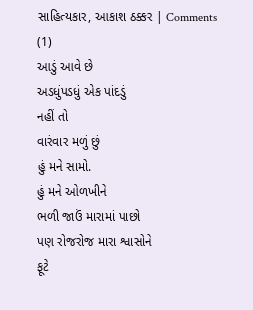સાહિત્યકાર, આકાશ ઠક્કર | Comments (1)
આડું આવે છે
અડધુંપડધું એક પાંદડું
નહીં તો
વારંવાર મળું છું
હું મને સામો.
હું મને ઓળખીને
ભળી જાઉં મારામાં પાછો
પણ રોજરોજ મારા શ્વાસોને
ફૂટે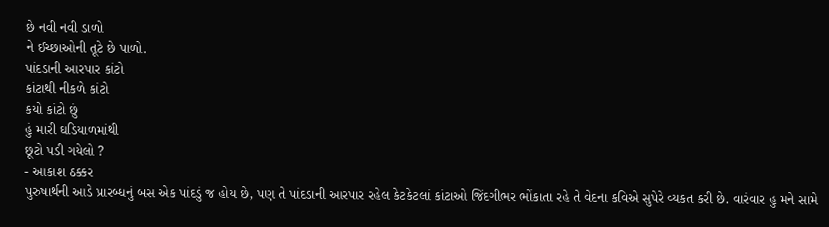છે નવી નવી ડાળો
ને ઈચ્છાઓની તૂટે છે પાળો.
પાંદડાની આરપાર કાંટો
કાંટાથી નીકળે કાંટો
કયો કાંટો છું
હું મારી ઘડિયાળમાંથી
છૂટો પડી ગયેલો ?
- આકાશ ઠક્કર
પુરુષાર્થની આડે પ્રારબ્ધનું બસ એક પાંદડું જ હોય છે, પણ તે પાંદડાની આરપાર રહેલ કેટકેટલાં કાંટાઓ જિંદગીભર ભોંકાતા રહે તે વેદના કવિએ સુપેરે વ્યકત કરી છે. વારંવાર હુ મને સામે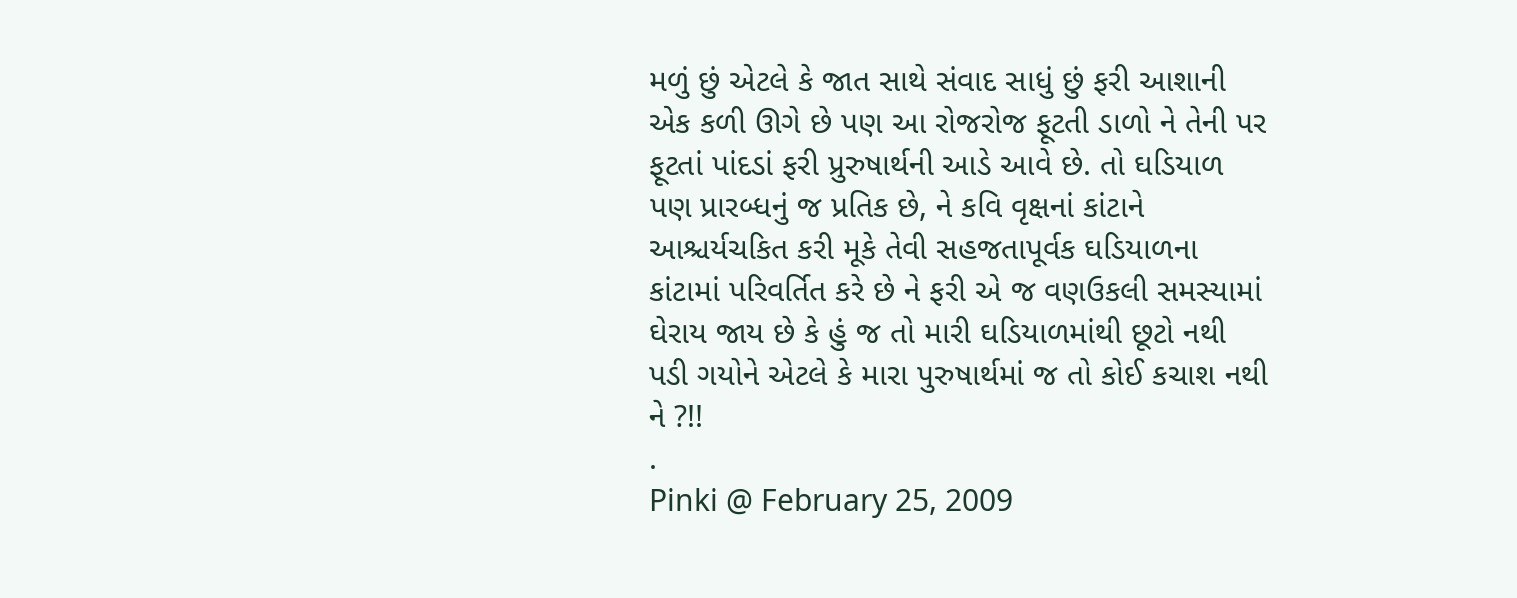મળું છું એટલે કે જાત સાથે સંવાદ સાધું છું ફરી આશાની એક કળી ઊગે છે પણ આ રોજરોજ ફૂટતી ડાળો ને તેની પર ફૂટતાં પાંદડાં ફરી પ્રુરુષાર્થની આડે આવે છે. તો ઘડિયાળ પણ પ્રારબ્ધનું જ પ્રતિક છે, ને કવિ વૃક્ષનાં કાંટાને આશ્ચર્યચકિત કરી મૂકે તેવી સહજતાપૂર્વક ઘડિયાળના કાંટામાં પરિવર્તિત કરે છે ને ફરી એ જ વણઉકલી સમસ્યામાં ઘેરાય જાય છે કે હું જ તો મારી ઘડિયાળમાંથી છૂટો નથી પડી ગયોને એટલે કે મારા પુરુષાર્થમાં જ તો કોઈ કચાશ નથી ને ?!!
.
Pinki @ February 25, 2009